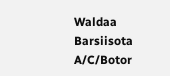Waldaa Barsiisota A/C/Botor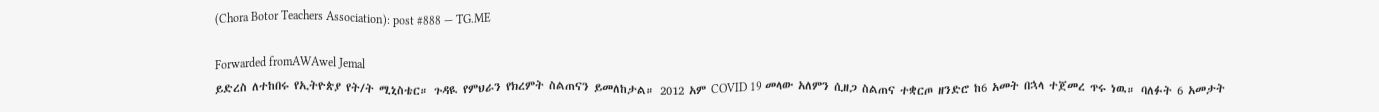(Chora Botor Teachers Association): post #888 — TG.ME

Forwarded fromAWAwel Jemal
ይድረስ ለተከበሩ የኢትዮጵያ የት/ት ሚኒስቴር። ጉዳዪ የምህራን የክረምት ስልጠናን ይመለከታል። 2012 አም COVID 19 መላው አለምን ሲዘጋ ስልጠና ተቋርጦ ዘንድሮ ከ6 አመት በኋላ ተጀመረ ጥሩ ነዉ። ባለፉት 6 አመታት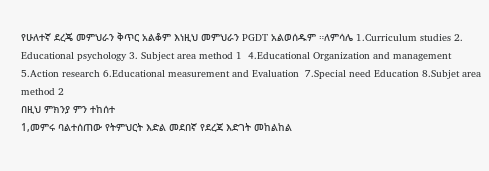የሁለተኛ ደረጄ መምህራን ቅጥር አልቆም እነዚህ መምህራን PGDT አልወሰዱም ።ለምሳሌ 1.Curriculum studies 2. Educational psychology 3. Subject area method 1  4.Educational Organization and management  5.Action research 6.Educational measurement and Evaluation  7.Special need Education 8.Subjet area method 2
በዚህ ምክንያ ምን ተከሰተ
1,መምሩ ባልተሰጠው የትምህርት እድል መደበኛ የደረጃ እድገት መከልከል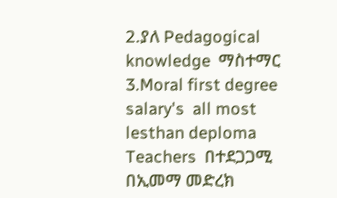2.ያለ Pedagogical knowledge  ማስተማር
3.Moral first degree salary's  all most lesthan deploma Teachers  በተደጋጋሚ  በኢመማ መድረክ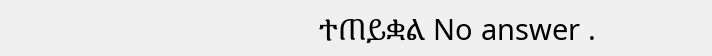ተጠይቋል No answer .